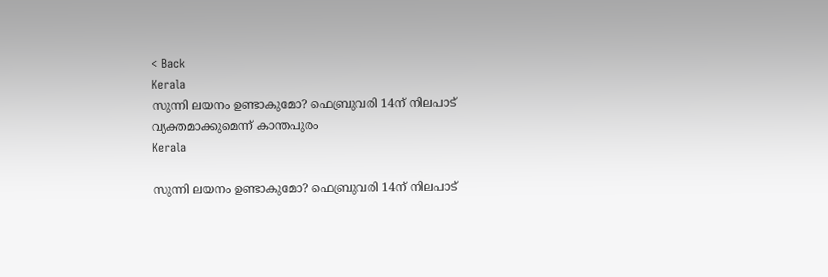< Back
Kerala
സുന്നി ലയനം ഉണ്ടാകുമോ? ഫെബ്രുവരി 14ന് നിലപാട് വ്യക്തമാക്കുമെന്ന് കാന്തപുരം
Kerala

സുന്നി ലയനം ഉണ്ടാകുമോ? ഫെബ്രുവരി 14ന് നിലപാട്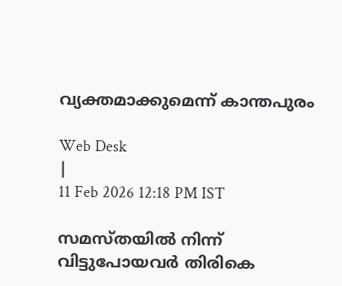വ്യക്തമാക്കുമെന്ന് കാന്തപുരം

Web Desk
|
11 Feb 2026 12:18 PM IST

സമസ്തയിൽ നിന്ന് വിട്ടുപോയവർ തിരികെ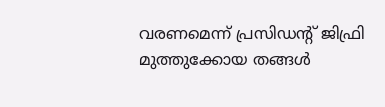വരണമെന്ന് പ്രസിഡന്‍റ് ജിഫ്രി മുത്തുക്കോയ തങ്ങൾ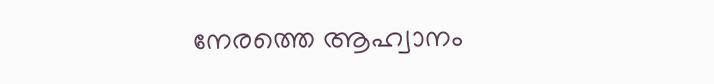നേരത്തെ ആഹ്വാനം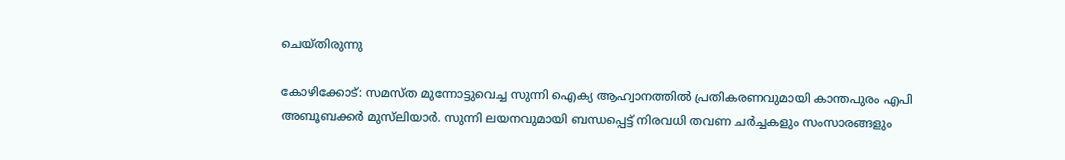ചെയ്തിരുന്നു

കോഴിക്കോട്: സമസ്ത മുന്നോട്ടുവെച്ച സുന്നി ഐക്യ ആഹ്വാനത്തില്‍ പ്രതികരണവുമായി കാന്തപുരം എപി അബൂബക്കര്‍ മുസ്‌ലിയാര്‍. സുന്നി ലയനവുമായി ബന്ധപ്പെട്ട് നിരവധി തവണ ചര്‍ച്ചകളും സംസാരങ്ങളും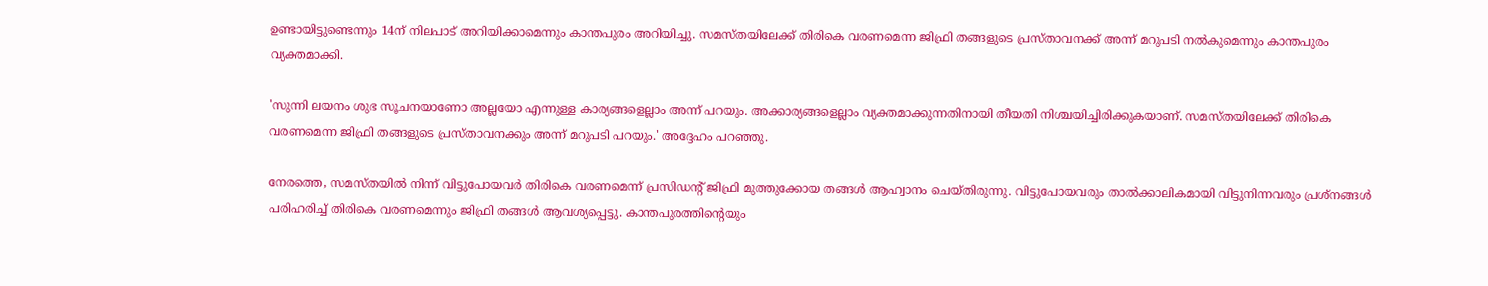ഉണ്ടായിട്ടുണ്ടെന്നും 14ന് നിലപാട് അറിയിക്കാമെന്നും കാന്തപുരം അറിയിച്ചു. സമസ്തയിലേക്ക് തിരികെ വരണമെന്ന ജിഫ്രി തങ്ങളുടെ പ്രസ്താവനക്ക് അന്ന് മറുപടി നല്‍കുമെന്നും കാന്തപുരം വ്യക്തമാക്കി.

'സുന്നി ലയനം ശുഭ സൂചനയാണോ അല്ലയോ എന്നുള്ള കാര്യങ്ങളെല്ലാം അന്ന് പറയും. അക്കാര്യങ്ങളെല്ലാം വ്യക്തമാക്കുന്നതിനായി തീയതി നിശ്ചയിച്ചിരിക്കുകയാണ്. സമസ്തയിലേക്ക് തിരികെ വരണമെന്ന ജിഫ്രി തങ്ങളുടെ പ്രസ്താവനക്കും അന്ന് മറുപടി പറയും.' അദ്ദേഹം പറഞ്ഞു.

നേരത്തെ, സമസ്തയില്‍ നിന്ന് വിട്ടുപോയവര്‍ തിരികെ വരണമെന്ന് പ്രസിഡന്റ് ജിഫ്രി മുത്തുക്കോയ തങ്ങള്‍ ആഹ്വാനം ചെയ്തിരുന്നു. വിട്ടുപോയവരും താല്‍ക്കാലികമായി വിട്ടുനിന്നവരും പ്രശ്‌നങ്ങള്‍ പരിഹരിച്ച് തിരികെ വരണമെന്നും ജിഫ്രി തങ്ങള്‍ ആവശ്യപ്പെട്ടു. കാന്തപുരത്തിന്റെയും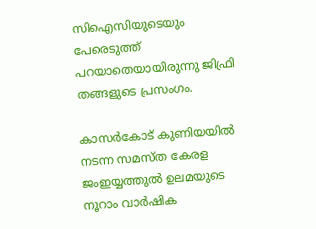സിഐസിയുടെയും പേരെടുത്ത് പറയാതെയായിരുന്നു ജിഫ്രി തങ്ങളുടെ പ്രസംഗം.

കാസര്‍കോട് കുണിയയില്‍ നടന്ന സമസ്ത കേരള ജംഇയ്യത്തുല്‍ ഉലമയുടെ നൂറാം വാര്‍ഷിക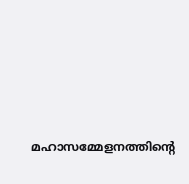മഹാസമ്മേളനത്തിന്റെ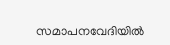സമാപനവേദിയില്‍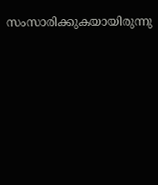സംസാരിക്കുകയായിരുന്നു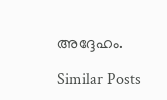അദ്ദേഹം.

Similar Posts